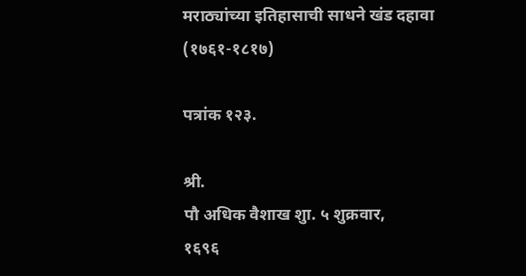मराठ्यांच्या इतिहासाची साधने खंड दहावा (१७६१-१८१७)

पत्रांक १२३.

श्री.
पौ अधिक वैशाख शुा. ५ शुक्रवार,
१६९६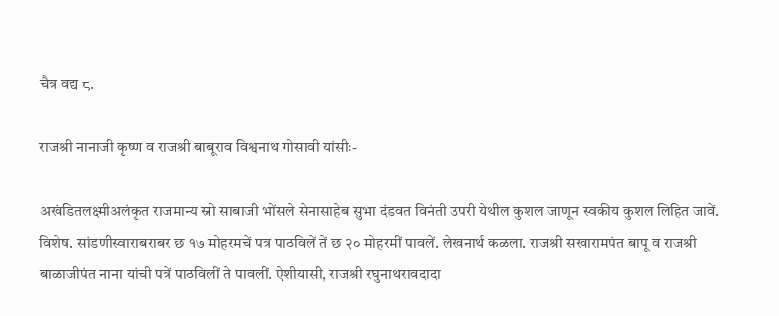चैत्र वद्य ८.

राजश्री नानाजी कृष्ण व राजश्री बाबूराव विश्वनाथ गोसावी यांसीः-

अखंडितलक्ष्मीअलंकृत राजमान्य स्नो साबाजी भोंसले सेनासाहेब सुभा दंडवत विनंती उपरी येथील कुशल जाणून स्वकीय कुशल लिहित जावें. विशेष. सांडणीस्वाराबराबर छ १७ मोहरमचें पत्र पाठविलें तें छ २० मोहरमीं पावलें. लेखनार्थ कळला. राजश्री सखारामपंत बापू व राजश्री बाळाजीपंत नाना यांची पत्रें पाठविलीं ते पावलीं. ऐशीयासी, राजश्री रघुनाथरावदादा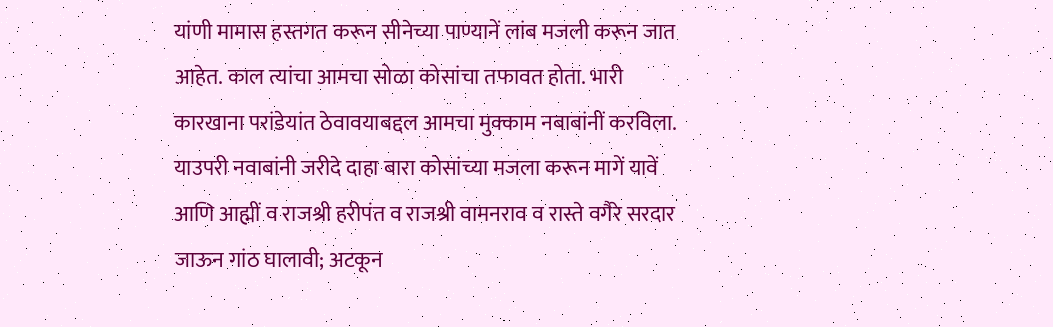यांणी मामास हस्तगत करून सीनेच्या पाण्यानें लांब मजली करून जात आहेत. काल त्यांचा आमचा सोळा कोसांचा तफावत होता. भारी कारखाना परांडेयांत ठेवावयाबद्दल आमचा मुक्काम नबाबांनीं करविला. याउपरी नवाबांनी जरीदे दाहा बारा कोसांच्या मजला करून मागें यावें आणि आह्मीं व राजश्री हरीपंत व राजश्री वामनराव व रास्ते वगैरे सरदार जाऊन गांठ घालावी; अटकून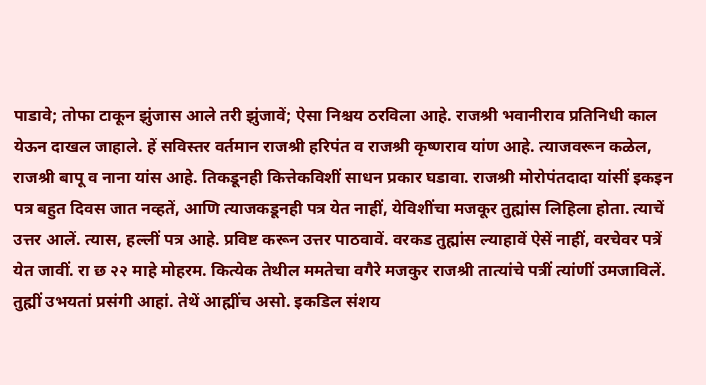पाडावे; तोफा टाकून झुंजास आले तरी झुंजावें; ऐसा निश्चय ठरविला आहे. राजश्री भवानीराव प्रतिनिधी काल येऊन दाखल जाहाले. हें सविस्तर वर्तमान राजश्री हरिपंत व राजश्री कृष्णराव यांण आहे. त्याजवरून कळेल, राजश्री बापू व नाना यांस आहे. तिकडूनही कित्तेकविशीं साधन प्रकार घडावा. राजश्री मोरोपंतदादा यांसीं इकइन पत्र बहुत दिवस जात नव्हतें, आणि त्याजकडूनही पत्र येत नाहीं, येविशींचा मजकूर तुह्मांस लिहिला होता. त्याचें उत्तर आलें. त्यास, हल्लीं पत्र आहे. प्रविष्ट करून उत्तर पाठवावें. वरकड तुह्मांस ल्याहावें ऐसें नाहीं, वरचेवर पत्रें येत जावीं. रा छ २२ माहे मोहरम. कित्येक तेथील ममतेचा वगैरे मजकुर राजश्री तात्यांचे पत्रीं त्यांणीं उमजाविलें. तुह्मीं उभयतां प्रसंगी आहां. तेथें आह्मींच असो. इकडिल संशय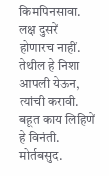किमपिनसावा. लक्ष दुसरें होणारच नाहीं. तेथील हे निशा आपली येऊन, त्यांची करावी. बहूत काय लिहिणें हे विनंती. मोर्तबसुद.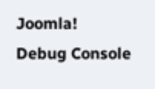Joomla! Debug Console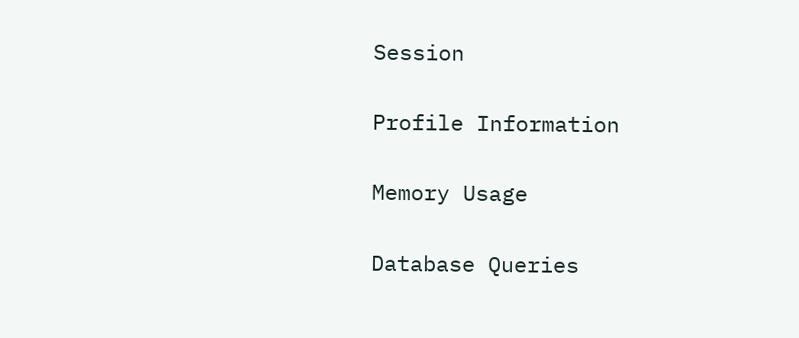Session

Profile Information

Memory Usage

Database Queries